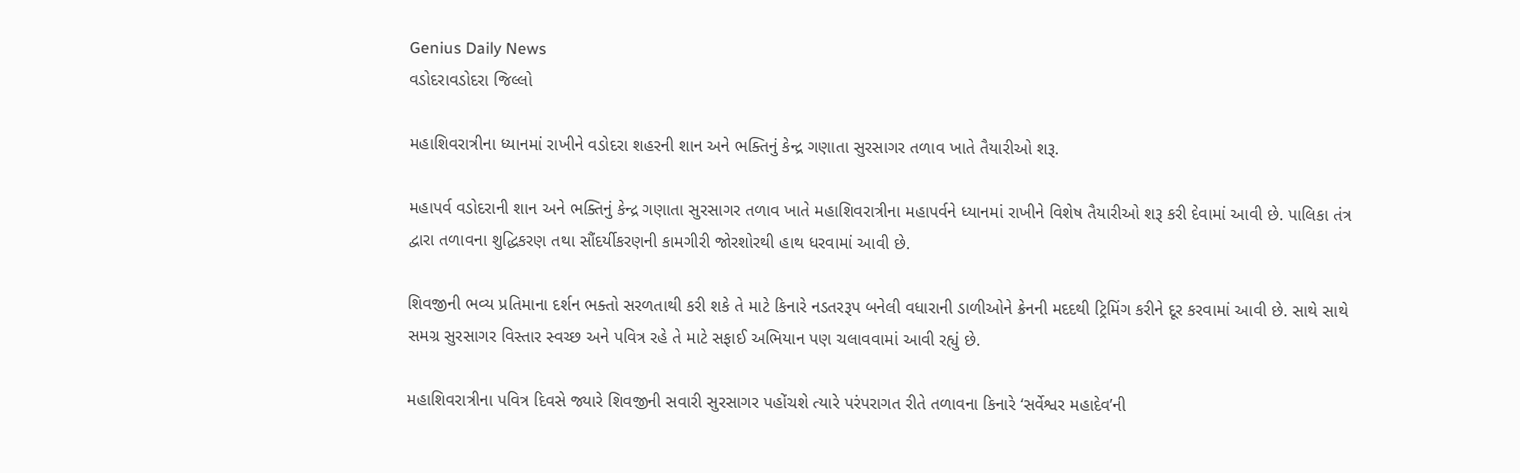Genius Daily News
વડોદરાવડોદરા જિલ્લો

મહાશિવરાત્રીના ધ્યાનમાં રાખીને વડોદરા શહરની શાન અને ભક્તિનું કેન્દ્ર ગણાતા સુરસાગર તળાવ ખાતે તૈયારીઓ શરૂ.

મહાપર્વ વડોદરાની શાન અને ભક્તિનું કેન્દ્ર ગણાતા સુરસાગર તળાવ ખાતે મહાશિવરાત્રીના મહાપર્વને ધ્યાનમાં રાખીને વિશેષ તૈયારીઓ શરૂ કરી દેવામાં આવી છે. પાલિકા તંત્ર દ્વારા તળાવના શુદ્ધિકરણ તથા સૌંદર્યીકરણની કામગીરી જોરશોરથી હાથ ધરવામાં આવી છે.

શિવજીની ભવ્ય પ્રતિમાના દર્શન ભક્તો સરળતાથી કરી શકે તે માટે કિનારે નડતરરૂપ બનેલી વધારાની ડાળીઓને ક્રેનની મદદથી ટ્રિમિંગ કરીને દૂર કરવામાં આવી છે. સાથે સાથે સમગ્ર સુરસાગર વિસ્તાર સ્વચ્છ અને પવિત્ર રહે તે માટે સફાઈ અભિયાન પણ ચલાવવામાં આવી રહ્યું છે.

મહાશિવરાત્રીના પવિત્ર દિવસે જ્યારે શિવજીની સવારી સુરસાગર પહોંચશે ત્યારે પરંપરાગત રીતે તળાવના કિનારે ‘સર્વેશ્વર મહાદેવ’ની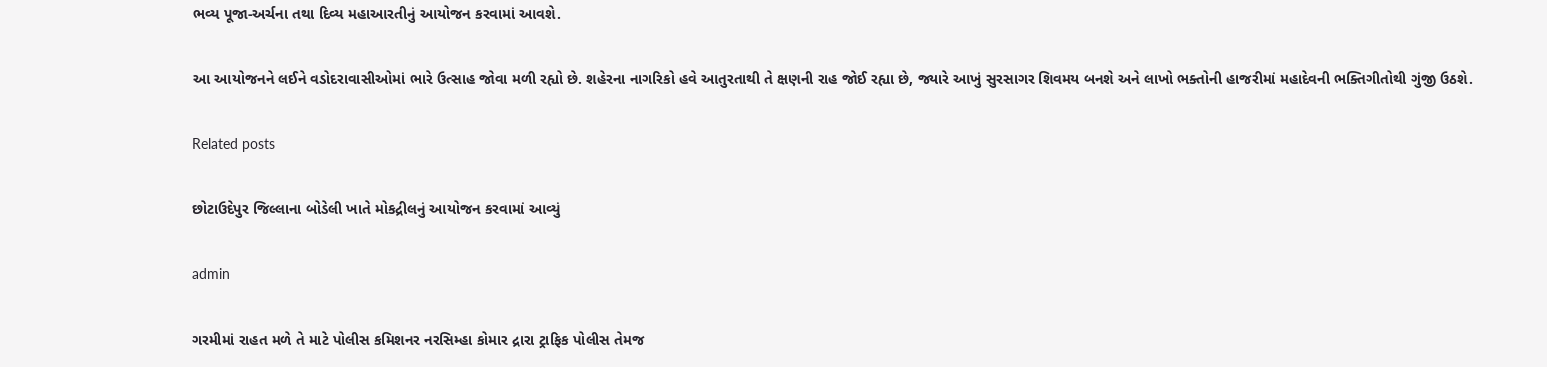ભવ્ય પૂજા-અર્ચના તથા દિવ્ય મહાઆરતીનું આયોજન કરવામાં આવશે.

આ આયોજનને લઈને વડોદરાવાસીઓમાં ભારે ઉત્સાહ જોવા મળી રહ્યો છે. શહેરના નાગરિકો હવે આતુરતાથી તે ક્ષણની રાહ જોઈ રહ્યા છે, જ્યારે આખું સુરસાગર શિવમય બનશે અને લાખો ભક્તોની હાજરીમાં મહાદેવની ભક્તિગીતોથી ગુંજી ઉઠશે.

Related posts

છોટાઉદેપુર જિલ્લાના બોડેલી ખાતે મોકદ્રીલનું આયોજન કરવામાં આવ્યું

admin

ગરમીમાં રાહત મળે તે માટે પોલીસ કમિશનર નરસિમ્હા કોમાર દ્રારા ટ્રાફિક પોલીસ તેમજ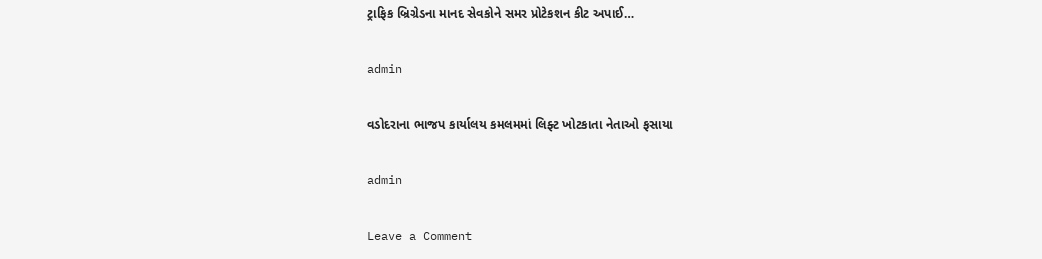ટ્રાફિક બ્રિગ્રેડના માનદ સેવકોને સમર પ્રોટેકશન કીટ અપાઈ…

admin

વડોદરાના ભાજપ કાર્યાલય કમલમમાં લિફ્ટ ખોટકાતા નેતાઓ ફસાયા

admin

Leave a Comment